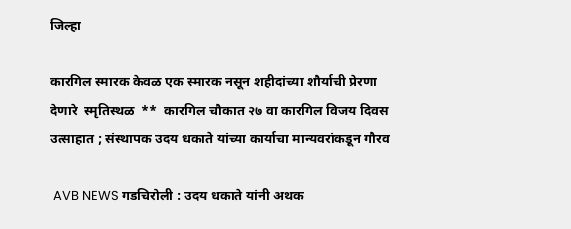जिल्हा

कारगिल स्मारक केवळ एक स्मारक नसून शहीदांच्या शौर्याची प्रेरणा देणारे  स्मृतिस्थळ  **  कारगिल चौकात २७ वा कारगिल विजय दिवस उत्साहात ; संस्थापक उदय धकाते यांच्या कार्याचा मान्यवरांकडून गौरव

 AVB NEWS गडचिरोली : उदय धकाते यांनी अथक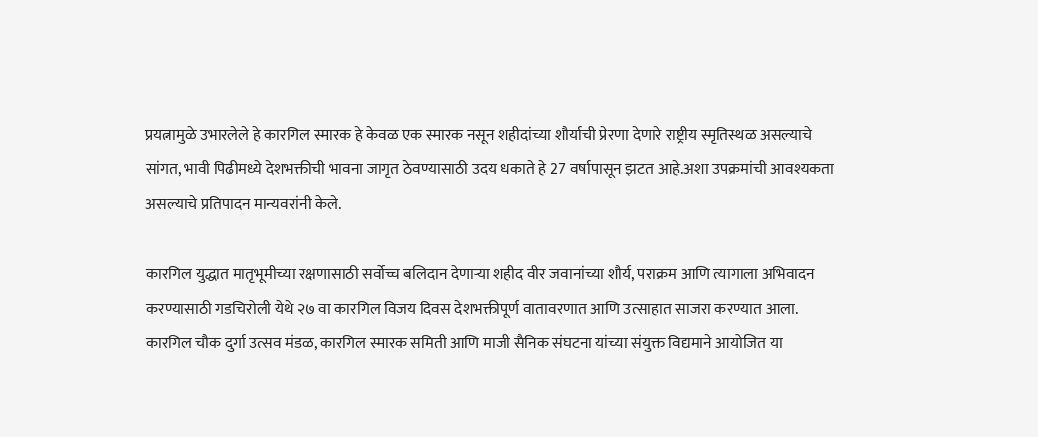प्रयत्नामुळे उभारलेले हे कारगिल स्मारक हे केवळ एक स्मारक नसून शहीदांच्या शौर्याची प्रेरणा देणारे राष्ट्रीय स्मृतिस्थळ असल्याचे सांगत, भावी पिढीमध्ये देशभक्तीची भावना जागृत ठेवण्यासाठी उदय धकाते हे 27 वर्षापासून झटत आहे.अशा उपक्रमांची आवश्यकता असल्याचे प्रतिपादन मान्यवरांनी केले.

कारगिल युद्धात मातृभूमीच्या रक्षणासाठी सर्वोच्च बलिदान देणाऱ्या शहीद वीर जवानांच्या शौर्य, पराक्रम आणि त्यागाला अभिवादन करण्यासाठी गडचिरोली येथे २७ वा कारगिल विजय दिवस देशभक्तीपूर्ण वातावरणात आणि उत्साहात साजरा करण्यात आला. कारगिल चौक दुर्गा उत्सव मंडळ, कारगिल स्मारक समिती आणि माजी सैनिक संघटना यांच्या संयुक्त विद्यमाने आयोजित या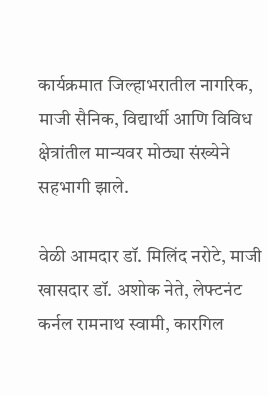कार्यक्रमात जिल्हाभरातील नागरिक, माजी सैनिक, विद्यार्थी आणि विविध क्षेत्रांतील मान्यवर मोठ्या संख्येने सहभागी झाले.

वेळी आमदार डॉ. मिलिंद नरोटे, माजी खासदार डॉ. अशोक नेते, लेफ्टनंट कर्नल रामनाथ स्वामी, कारगिल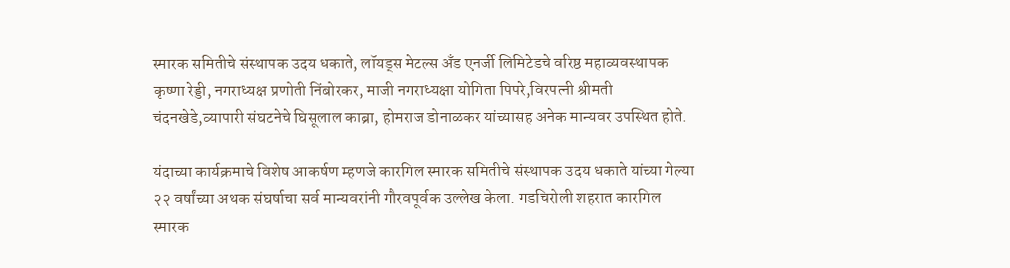स्मारक समितीचे संस्थापक उदय धकाते, लॉयड्स मेटल्स अँड एनर्जी लिमिटेडचे वरिष्ठ महाव्यवस्थापक कृष्णा रेड्डी, नगराध्यक्ष प्रणोती निंबोरकर, माजी नगराध्यक्षा योगिता पिपरे,विरपत्नी श्रीमती चंदनखेडे,व्यापारी संघटनेचे घिसूलाल काब्रा, होमराज डोनाळकर यांच्यासह अनेक मान्यवर उपस्थित होते.

यंदाच्या कार्यक्रमाचे विशेष आकर्षण म्हणजे कारगिल स्मारक समितीचे संस्थापक उदय धकाते यांच्या गेल्या २२ वर्षांच्या अथक संघर्षाचा सर्व मान्यवरांनी गौरवपूर्वक उल्लेख केला. गडचिरोली शहरात कारगिल स्मारक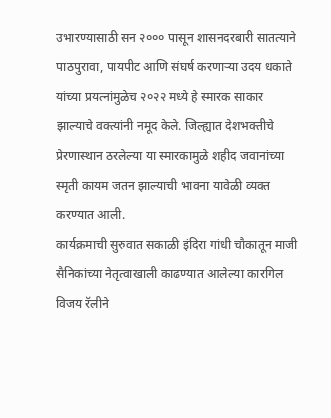उभारण्यासाठी सन २००० पासून शासनदरबारी सातत्याने पाठपुरावा, पायपीट आणि संघर्ष करणाऱ्या उदय धकाते यांच्या प्रयत्नांमुळेच २०२२ मध्ये हे स्मारक साकार झाल्याचे वक्त्यांनी नमूद केले. जिल्ह्यात देशभक्तीचे प्रेरणास्थान ठरलेल्या या स्मारकामुळे शहीद जवानांच्या स्मृती कायम जतन झाल्याची भावना यावेळी व्यक्त करण्यात आली.
कार्यक्रमाची सुरुवात सकाळी इंदिरा गांधी चौकातून माजी सैनिकांच्या नेतृत्वाखाली काढण्यात आलेल्या कारगिल विजय रॅलीने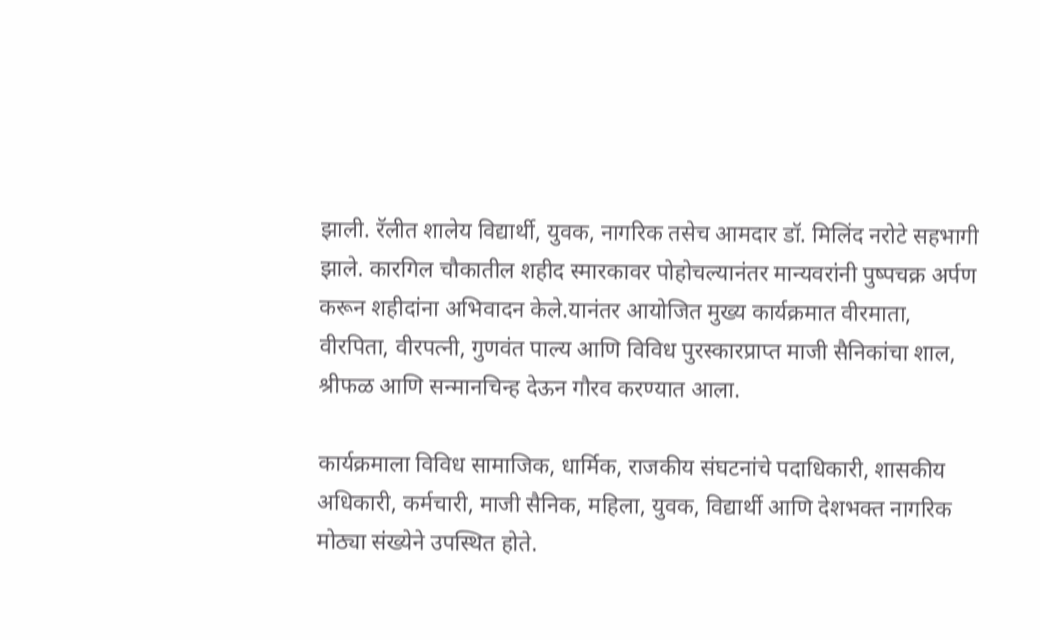झाली. रॅलीत शालेय विद्यार्थी, युवक, नागरिक तसेच आमदार डॉ. मिलिंद नरोटे सहभागी झाले. कारगिल चौकातील शहीद स्मारकावर पोहोचल्यानंतर मान्यवरांनी पुष्पचक्र अर्पण करून शहीदांना अभिवादन केले.यानंतर आयोजित मुख्य कार्यक्रमात वीरमाता, वीरपिता, वीरपत्नी, गुणवंत पाल्य आणि विविध पुरस्कारप्राप्त माजी सैनिकांचा शाल, श्रीफळ आणि सन्मानचिन्ह देऊन गौरव करण्यात आला.

कार्यक्रमाला विविध सामाजिक, धार्मिक, राजकीय संघटनांचे पदाधिकारी, शासकीय अधिकारी, कर्मचारी, माजी सैनिक, महिला, युवक, विद्यार्थी आणि देशभक्त नागरिक मोठ्या संख्येने उपस्थित होते.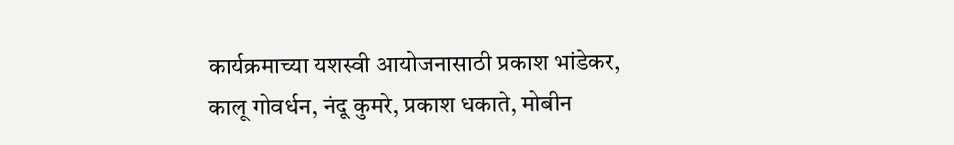कार्यक्रमाच्या यशस्वी आयोजनासाठी प्रकाश भांडेकर, कालू गोवर्धन, नंदू कुमरे, प्रकाश धकाते, मोबीन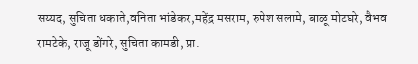सय्यद, सुचिता धकाते,वनिता भांडेकर,महेंद्र मसराम, रुपेश सलामे, बाळू मोटघरे, वैभव रामटेके, राजू डोंगरे, सुचिता कामडी, प्रा.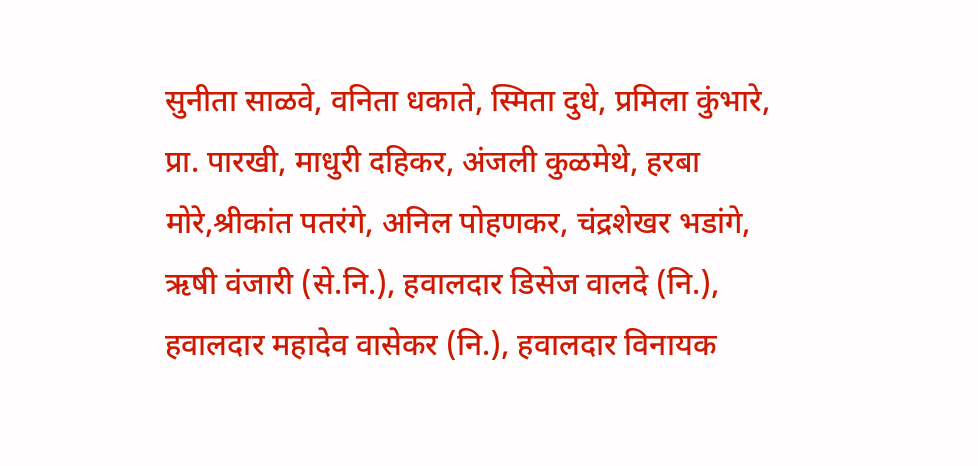सुनीता साळवे, वनिता धकाते, स्मिता दुधे, प्रमिला कुंभारे, प्रा. पारखी, माधुरी दहिकर, अंजली कुळमेथे, हरबा मोरे,श्रीकांत पतरंगे, अनिल पोहणकर, चंद्रशेखर भडांगे, ऋषी वंजारी (से.नि.), हवालदार डिसेज वालदे (नि.), हवालदार महादेव वासेकर (नि.), हवालदार विनायक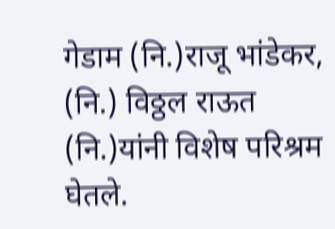गेडाम (नि.)राजू भांडेकर, (नि.) विठ्ठल राऊत (नि.)यांनी विशेष परिश्रम घेतले.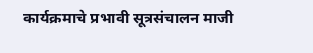कार्यक्रमाचे प्रभावी सूत्रसंचालन माजी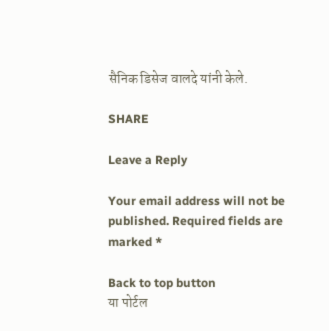सैनिक डिसेज वालदे यांनी केले.

SHARE

Leave a Reply

Your email address will not be published. Required fields are marked *

Back to top button
या पोर्टल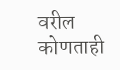वरील कोणताही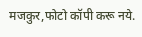मजकुर,फोटो कॉपी करू नये.